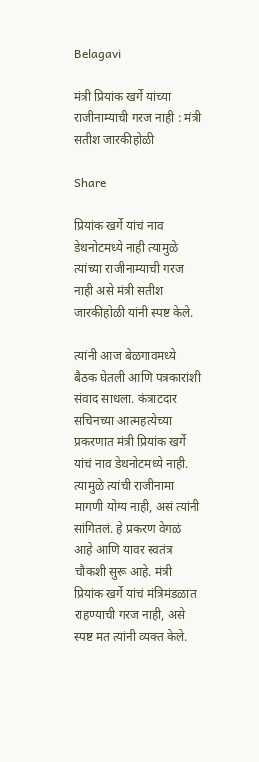Belagavi

मंत्री प्रियांक खर्गे यांच्या राजीनाम्याची गरज नाही : मंत्री सतीश जारकीहोळी

Share

प्रियांक खर्गे यांचं नाव डेथनोटमध्ये नाही त्यामुळे त्यांच्या राजीनाम्याची गरज नाही असे मंत्री सतीश जारकीहोळी यांनी स्पष्ट केले.

त्यांनी आज बेळगावमध्ये बैठक घेतली आणि पत्रकारांशी संवाद साधला. कंत्राटदार सचिनच्या आत्महत्येच्या प्रकरणात मंत्री प्रियांक खर्गे यांचं नाव डेथनोटमध्ये नाही. त्यामुळे त्यांची राजीनामा मागणी योग्य नाही, असं त्यांनी सांगितलं. हे प्रकरण वेगळं आहे आणि यावर स्वतंत्र चौकशी सुरू आहे. मंत्री प्रियांक खर्गे यांचं मंत्रिमंडळात राहण्याची गरज नाही, असे स्पष्ट मत त्यांनी व्यक्त केले.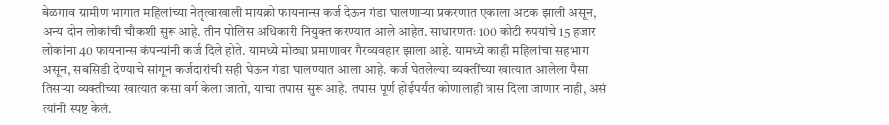बेळगाव ग्रामीण भागात महिलांच्या नेतृत्वाखाली मायक्रो फायनान्स कर्ज देऊन गंडा घालणाऱ्या प्रकरणात एकाला अटक झाली असून, अन्य दोन लोकांची चौकशी सुरू आहे. तीन पोलिस अधिकारी नियुक्त करण्यात आले आहेत. साधारणतः 100 कोटी रुपयांचे 15 हजार लोकांना 40 फायनान्स कंपन्यांनी कर्ज दिले होते. यामध्ये मोठ्या प्रमाणावर गैरव्यवहार झाला आहे. यामध्ये काही महिलांचा सहभाग असून, सबसिडी देण्याचे सांगून कर्जदारांची सही घेऊन गंडा घालण्यात आला आहे. कर्ज घेतलेल्या व्यक्तींच्या खात्यात आलेला पैसा तिसऱ्या व्यक्तीच्या खात्यात कसा वर्ग केला जातो, याचा तपास सुरू आहे. तपास पूर्ण होईपर्यंत कोणालाही त्रास दिला जाणार नाही, असं त्यांनी स्पष्ट केलं.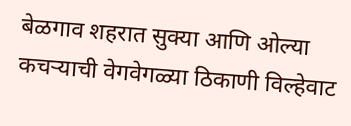बेळगाव शहरात सुक्या आणि ओल्या कचऱ्याची वेगवेगळ्या ठिकाणी विल्हेवाट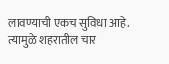लावण्याची एकच सुविधा आहे. त्यामुळे शहरातील चार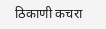ठिकाणी कचरा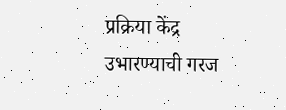प्रक्रिया केंद्र उभारण्याची गरज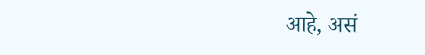आहे, असं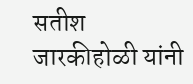सतीश जारकीहोळी यांनी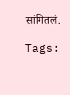सांगितलं.

Tags: